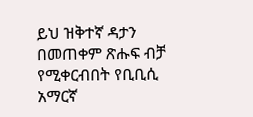ይህ ዝቅተኛ ዳታን በመጠቀም ጽሑፍ ብቻ የሚቀርብበት የቢቢሲ አማርኛ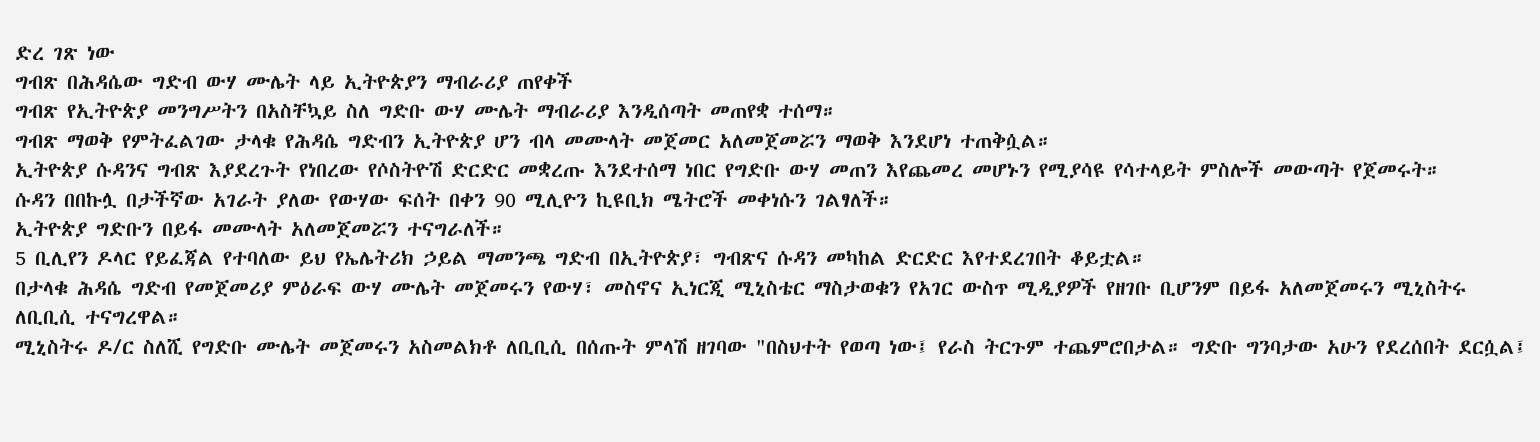ድረ ገጽ ነው
ግብጽ በሕዳሴው ግድብ ውሃ ሙሌት ላይ ኢትዮጵያን ማብራሪያ ጠየቀች
ግብጽ የኢትዮጵያ መንግሥትን በአስቸኳይ ስለ ግድቡ ውሃ ሙሌት ማብራሪያ እንዲሰጣት መጠየቋ ተሰማ።
ግብጽ ማወቅ የምትፈልገው ታላቁ የሕዳሴ ግድብን ኢትዮጵያ ሆን ብላ መሙላት መጀመር አለመጀመሯን ማወቅ እንደሆነ ተጠቅሷል።
ኢትዮጵያ ሱዳንና ግብጽ እያደረጉት የነበረው የሶስትዮሽ ድርድር መቋረጡ እንደተሰማ ነበር የግድቡ ውሃ መጠን እየጨመረ መሆኑን የሚያሳዩ የሳተላይት ምስሎች መውጣት የጀመሩት።
ሱዳን በበኩሏ በታችኛው አገራት ያለው የውሃው ፍሰት በቀን 90 ሚሊዮን ኪዩቢክ ሜትሮች መቀነሱን ገልፃለች።
ኢትዮጵያ ግድቡን በይፋ መሙላት አለመጀመሯን ተናግራለች።
5 ቢሊየን ዶላር የይፈጃል የተባለው ይህ የኤሌትሪክ ኃይል ማመንጫ ግድብ በኢትዮጵያ፣ ግብጽና ሱዳን መካከል ድርድር እየተደረገበት ቆይቷል።
በታላቁ ሕዳሴ ግድብ የመጀመሪያ ምዕራፍ ውሃ ሙሌት መጀመሩን የውሃ፣ መስኖና ኢነርጂ ሚኒስቴር ማስታወቁን የአገር ውስጥ ሚዲያዎች የዘገቡ ቢሆንም በይፋ አለመጀመሩን ሚኒስትሩ ለቢቢሲ ተናግረዋል።
ሚኒስትሩ ዶ/ር ስለሺ የግድቡ ሙሌት መጀመሩን አስመልክቶ ለቢቢሲ በሰጡት ምላሽ ዘገባው "በስህተት የወጣ ነው፤ የራስ ትርጉም ተጨምሮበታል። ግድቡ ግንባታው አሁን የደረሰበት ደርሷል፤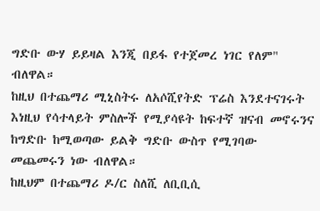ግድቡ ውሃ ይይዛል እንጂ በይፋ የተጀመረ ነገር የለም" ብለዋል።
ከዚህ በተጨማሪ ሚኒስትሩ ለአሶሺየትድ ፕሬስ እንደተናገሩት እነዚህ የሳተላይት ምስሎች የሚያሳዩት ከፍተኛ ዝናብ መኖሩንና ከግድቡ ከሚወጣው ይልቅ ግድቡ ውስጥ የሚገባው መጨመሩን ነው ብለዋል።
ከዚህም በተጨማሪ ዶ/ር ስለሺ ለቢቢሲ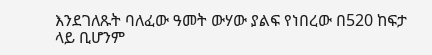እንደገለጹት ባለፈው ዓመት ውሃው ያልፍ የነበረው በ520 ከፍታ ላይ ቢሆንም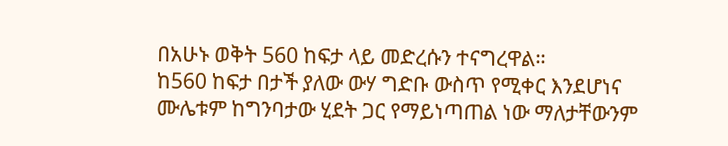በአሁኑ ወቅት 560 ከፍታ ላይ መድረሱን ተናግረዋል።
ከ560 ከፍታ በታች ያለው ውሃ ግድቡ ውስጥ የሚቀር እንደሆነና ሙሌቱም ከግንባታው ሂደት ጋር የማይነጣጠል ነው ማለታቸውንም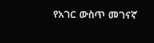የአገር ውስጥ መገናኛ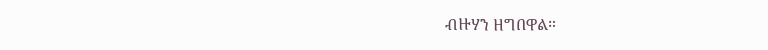ብዙሃን ዘግበዋል።